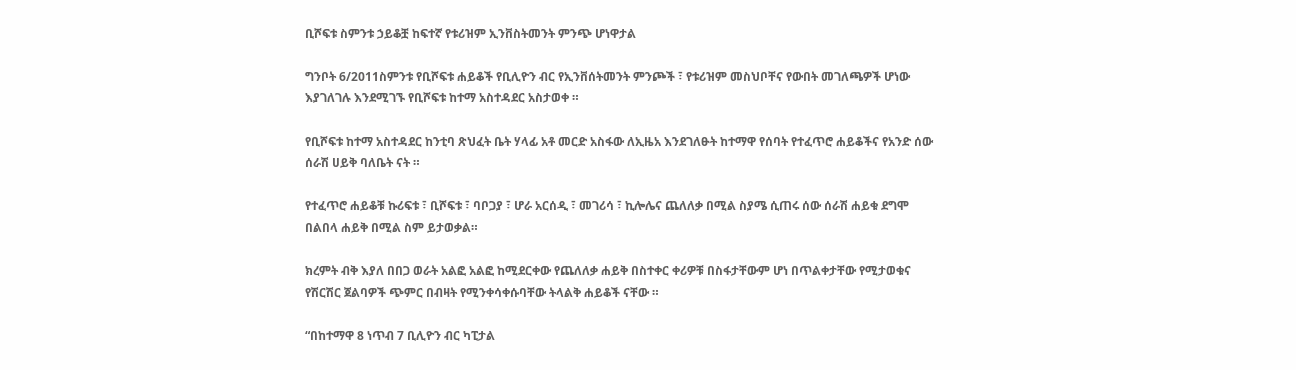ቢሾፍቱ ስምንቱ ኃይቆቿ ከፍተኛ የቱሪዝም ኢንቨስትመንት ምንጭ ሆነዋታል

ግንቦት 6/2011ስምንቱ የቢሾፍቱ ሐይቆች የቢሊዮን ብር የኢንቨሰትመንት ምንጮች ፣ የቱሪዝም መስህቦቸና የውበት መገለጫዎች ሆነው እያገለገሉ እንደሚገኙ የቢሾፍቱ ከተማ አስተዳደር አስታወቀ ።

የቢሾፍቱ ከተማ አስተዳደር ከንቲባ ጽህፈት ቤት ሃላፊ አቶ መርድ አስፋው ለኢዜአ እንደገለፁት ከተማዋ የሰባት የተፈጥሮ ሐይቆችና የአንድ ሰው ሰራሽ ሀይቅ ባለቤት ናት ።

የተፈጥሮ ሐይቆቹ ኩሪፍቱ ፣ ቢሾፍቱ ፣ ባቦጋያ ፣ ሆራ አርሰዲ ፣ መገሪሳ ፣ ኪሎሌና ጨለለቃ በሚል ስያሜ ሲጠሩ ሰው ሰራሽ ሐይቁ ደግሞ በልበላ ሐይቅ በሚል ስም ይታወቃል።

ክረምት ብቅ እያለ በበጋ ወራት አልፎ አልፎ ከሚደርቀው የጨለለቃ ሐይቅ በስተቀር ቀሪዎቹ በስፋታቸውም ሆነ በጥልቀታቸው የሚታወቁና የሽርሽር ጀልባዎች ጭምር በብዛት የሚንቀሳቀሱባቸው ትላልቅ ሐይቆች ናቸው ።

“በከተማዋ 8 ነጥብ 7 ቢሊዮን ብር ካፒታል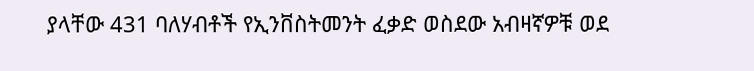ያላቸው 431 ባለሃብቶች የኢንቨስትመንት ፈቃድ ወስደው አብዛኛዎቹ ወደ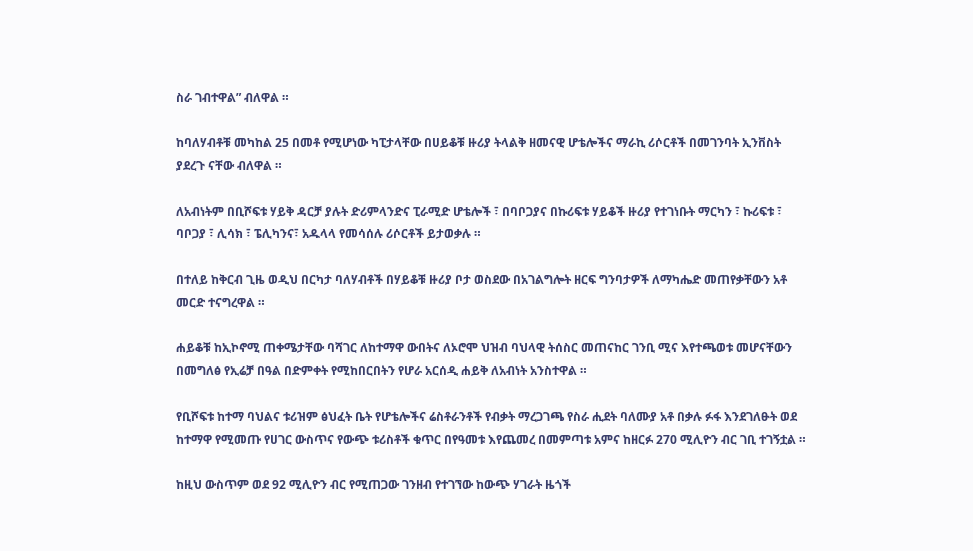ስራ ገብተዋል” ብለዋል ።

ከባለሃብቶቹ መካከል 25 በመቶ የሚሆነው ካፒታላቸው በሀይቆቹ ዙሪያ ትላልቅ ዘመናዊ ሆቴሎችና ማራኪ ሪሶርቶች በመገንባት ኢንቨስት ያደረጉ ናቸው ብለዋል ።

ለአብነትም በቢሾፍቱ ሃይቅ ዳርቻ ያሉት ድሪምላንድና ፒራሚድ ሆቴሎች ፣ በባቦጋያና በኩሪፍቱ ሃይቆች ዙሪያ የተገነቡት ማርካን ፣ ኩሪፍቱ ፣ ባቦጋያ ፣ ሊሳክ ፣ ፔሊካንና፣ አዱላላ የመሳሰሉ ሪሶርቶች ይታወቃሉ ።

በተለይ ከቅርብ ጊዜ ወዲህ በርካታ ባለሃብቶች በሃይቆቹ ዙሪያ ቦታ ወስደው በአገልግሎት ዘርፍ ግንባታዎች ለማካሔድ መጠየቃቸውን አቶ መርድ ተናግረዋል ።

ሐይቆቹ ከኢኮኖሚ ጠቀሜታቸው ባሻገር ለከተማዋ ውበትና ለኦሮሞ ህዝብ ባህላዊ ትሰስር መጠናከር ገንቢ ሚና እየተጫወቱ መሆናቸውን በመግለፅ የኢሬቻ በዓል በድምቀት የሚከበርበትን የሆራ አርሰዲ ሐይቅ ለአብነት አንስተዋል ።

የቢሾፍቱ ከተማ ባህልና ቱሪዝም ፅህፈት ቤት የሆቴሎችና ሬስቶራንቶች የብቃት ማረጋገጫ የስራ ሒደት ባለሙያ አቶ በቃሉ ፉፋ እንደገለፁት ወደ ከተማዋ የሚመጡ የሀገር ውስጥና የውጭ ቱሪስቶች ቁጥር በየዓመቱ እየጨመረ በመምጣቱ አምና ከዘርፉ 270 ሚሊዮን ብር ገቢ ተገኝቷል ።

ከዚህ ውስጥም ወደ 92 ሚሊዮን ብር የሚጠጋው ገንዘብ የተገኘው ከውጭ ሃገራት ዜጎች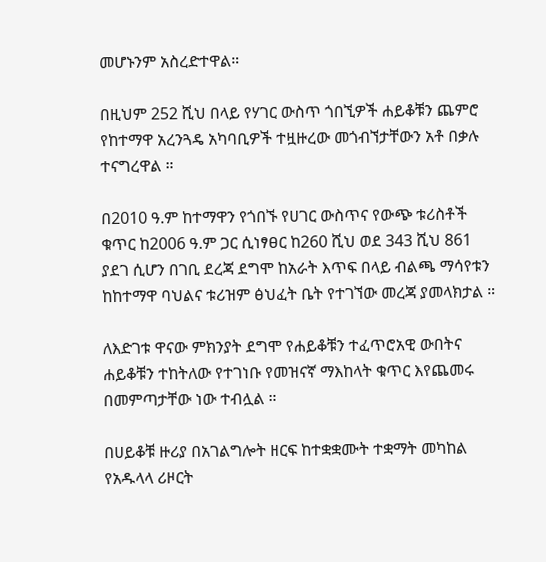መሆኑንም አስረድተዋል።

በዚህም 252 ሺህ በላይ የሃገር ውስጥ ጎበኚዎች ሐይቆቹን ጨምሮ የከተማዋ አረንጓዴ አካባቢዎች ተዟዙረው መጎብኘታቸውን አቶ በቃሉ ተናግረዋል ።

በ2010 ዓ.ም ከተማዋን የጎበኙ የሀገር ውስጥና የውጭ ቱሪስቶች ቁጥር ከ2006 ዓ.ም ጋር ሲነፃፀር ከ260 ሺህ ወደ 343 ሺህ 861 ያደገ ሲሆን በገቢ ደረጃ ደግሞ ከአራት እጥፍ በላይ ብልጫ ማሳየቱን ከከተማዋ ባህልና ቱሪዝም ፅህፈት ቤት የተገኘው መረጃ ያመላክታል ።

ለእድገቱ ዋናው ምክንያት ደግሞ የሐይቆቹን ተፈጥሮአዊ ውበትና ሐይቆቹን ተከትለው የተገነቡ የመዝናኛ ማእከላት ቁጥር እየጨመሩ በመምጣታቸው ነው ተብሏል ።

በሀይቆቹ ዙሪያ በአገልግሎት ዘርፍ ከተቋቋሙት ተቋማት መካከል የአዱላላ ሪዞርት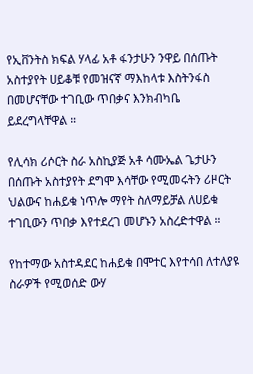የኢቨንትስ ክፍል ሃላፊ አቶ ፋንታሁን ንዋይ በሰጡት አስተያየት ሀይቆቹ የመዝናኛ ማእከላቱ እስትንፋስ በመሆናቸው ተገቢው ጥበቃና እንክብካቤ ይደረግላቸዋል ።

የሊሳክ ሪሶርት ስራ አስኪያጅ አቶ ሳሙኤል ጌታሁን በሰጡት አስተያየት ደግሞ እሳቸው የሚመሩትን ሪዞርት ህልውና ከሐይቁ ነጥሎ ማየት ስለማይቻል ለሀይቁ ተገቢውን ጥበቃ እየተደረገ መሆኑን አስረድተዋል ።

የከተማው አስተዳደር ከሐይቁ በሞተር እየተሳበ ለተለያዩ ስራዎች የሚወሰድ ውሃ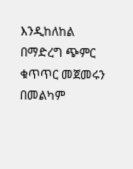እንዲከለከል በማድረግ ጭምር ቁጥጥር መጀመሩን በመልካም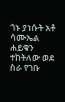ጎኑ ያነሱት አቶ ሳሙኤል ሐይቁን ተከትለው ወደ ስራ የገቡ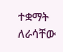ተቋማት ለራሳቸው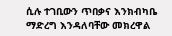ሲሉ ተገቢውን ጥበቃና እንክብካቤ ማድረግ እንዳለባቸው መክረዋል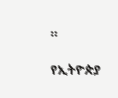።

የኢትዮጵያ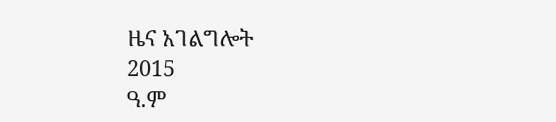ዜና አገልግሎት
2015
ዓ.ም